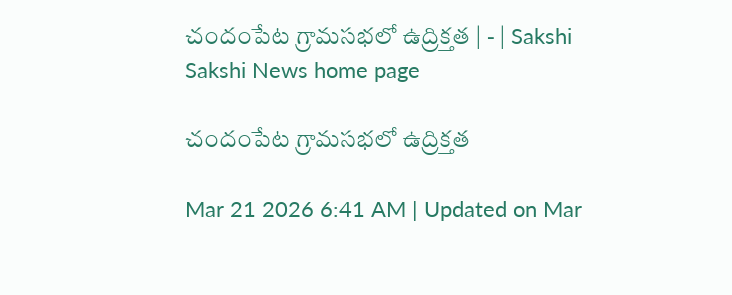చందంపేట గ్రామసభలో ఉద్రిక్తత | - | Sakshi
Sakshi News home page

చందంపేట గ్రామసభలో ఉద్రిక్తత

Mar 21 2026 6:41 AM | Updated on Mar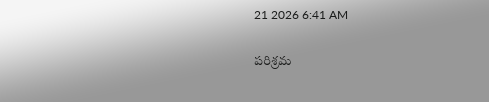21 2026 6:41 AM

పరిశ్రమ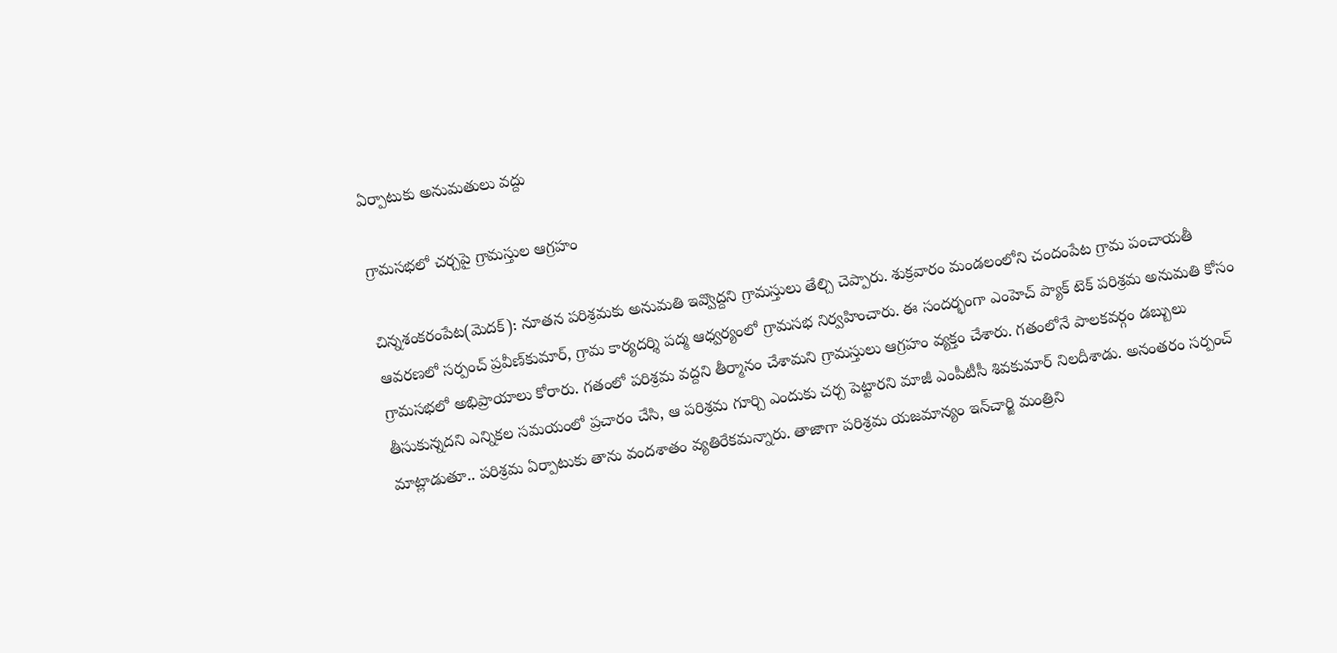ఏర్పాటుకు అనుమతులు వద్దు

గ్రామసభలో చర్చపై గ్రామస్తుల ఆగ్రహం

చిన్నశంకరంపేట(మెదక్‌): నూతన పరిశ్రమకు అనుమతి ఇవ్వొద్దని గ్రామస్తులు తేల్చి చెప్పారు. శుక్రవారం మండలంలోని చందంపేట గ్రామ పంచాయతీ ఆవరణలో సర్పంచ్‌ ప్రవీణ్‌కుమార్‌, గ్రామ కార్యదర్శి పద్మ ఆధ్వర్యంలో గ్రామసభ నిర్వహించారు. ఈ సందర్భంగా ఎంహెచ్‌ ప్యాక్‌ టెక్‌ పరిశ్రమ అనుమతి కోసం గ్రామసభలో అభిప్రాయాలు కోరారు. గతంలో పరిశ్రమ వద్దని తీర్మానం చేశామని గ్రామస్తులు ఆగ్రహం వ్యక్తం చేశారు. గతంలోనే పాలకవర్గం డబ్బులు తీసుకున్నదని ఎన్నికల సమయంలో ప్రచారం చేసి, ఆ పరిశ్రమ గూర్చి ఎందుకు చర్చ పెట్టారని మాజీ ఎంపీటీసీ శివకుమార్‌ నిలదీశాడు. అనంతరం సర్పంచ్‌ మాట్లాడుతూ.. పరిశ్రమ ఏర్పాటుకు తాను వందశాతం వ్యతిరేకమన్నారు. తాజాగా పరిశ్రమ యజమాన్యం ఇన్‌చార్జి మంత్రిని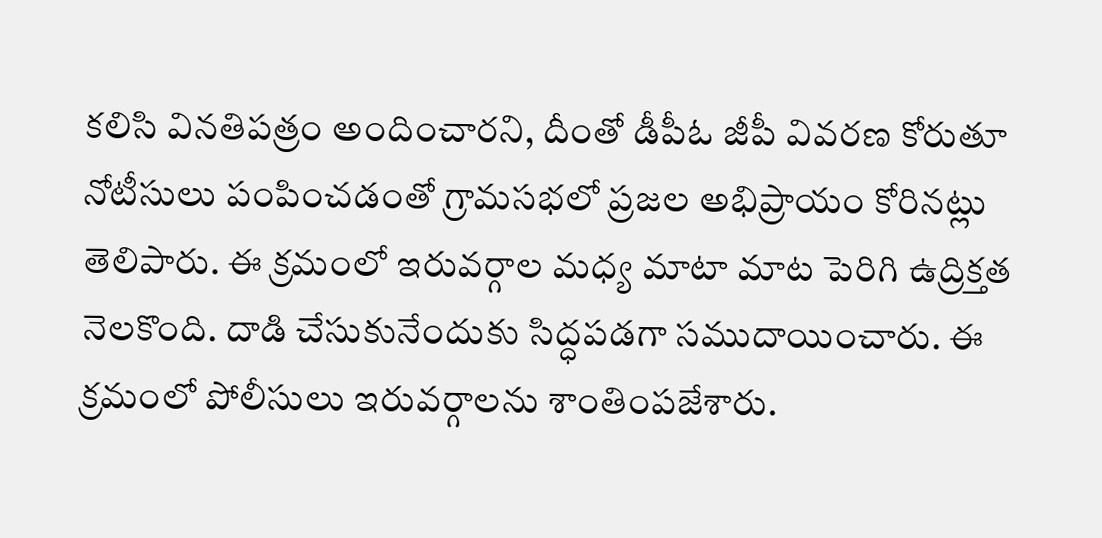కలిసి వినతిపత్రం అందించారని, దీంతో డీపీఓ జీపీ వివరణ కోరుతూ నోటీసులు పంపించడంతో గ్రామసభలో ప్రజల అభిప్రాయం కోరినట్లు తెలిపారు. ఈ క్రమంలో ఇరువర్గాల మధ్య మాటా మాట పెరిగి ఉద్రిక్తత నెలకొంది. దాడి చేసుకునేందుకు సిద్ధపడగా సముదాయించారు. ఈ క్రమంలో పోలీసులు ఇరువర్గాలను శాంతింపజేశారు.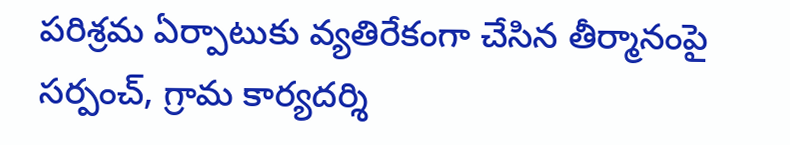పరిశ్రమ ఏర్పాటుకు వ్యతిరేకంగా చేసిన తీర్మానంపై సర్పంచ్‌, గ్రామ కార్యదర్శి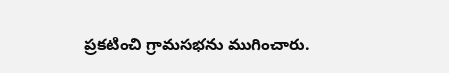ప్రకటించి గ్రామసభను ముగించారు.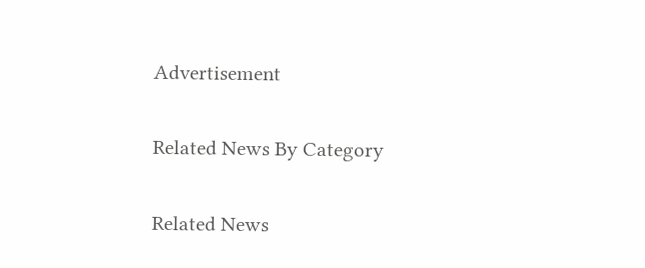Advertisement

Related News By Category

Related News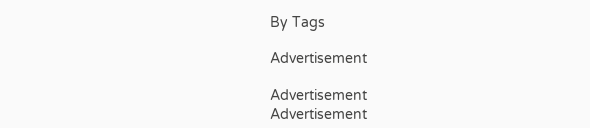By Tags

Advertisement

Advertisement
Advertisement